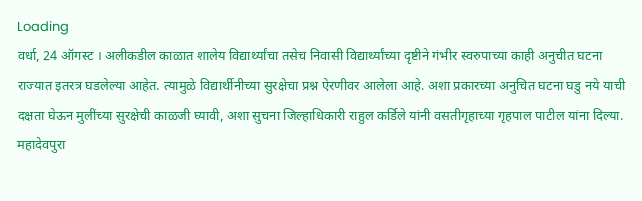Loading
वर्धा, 24 ऑगस्ट । अलीकडील काळात शालेय विद्यार्थ्यांचा तसेच निवासी विद्यार्थ्यांच्या दृष्टीने गंभीर स्वरुपाच्या काही अनुचीत घटना राज्यात इतरत्र घडलेल्या आहेत. त्यामुळे विद्यार्थीनीच्या सुरक्षेचा प्रश्न ऐरणीवर आलेला आहे. अशा प्रकारच्या अनुचित घटना घडु नये याची दक्षता घेऊन मुलींच्या सुरक्षेची काळजी घ्यावी, अशा सुचना जिल्हाधिकारी राहुल कर्डिले यांनी वसतीगृहाच्या गृहपाल पाटील यांना दिल्या.
महादेवपुरा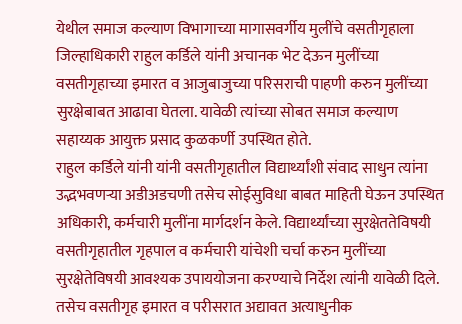येथील समाज कल्याण विभागाच्या मागासवर्गीय मुलींचे वसतीगृहाला जिल्हाधिकारी राहुल कर्डिले यांनी अचानक भेट देऊन मुलींच्या वसतीगृहाच्या इमारत व आजुबाजुच्या परिसराची पाहणी करुन मुलींच्या सुरक्षेबाबत आढावा घेतला. यावेळी त्यांच्या सोबत समाज कल्याण सहाय्यक आयुक्त प्रसाद कुळकर्णी उपस्थित होते.
राहुल कर्डिले यांनी यांनी वसतीगृहातील विद्यार्थ्यांशी संवाद साधुन त्यांना उद्भभवणऱ्या अडीअडचणी तसेच सोईसुविधा बाबत माहिती घेऊन उपस्थित अधिकारी, कर्मचारी मुलींना मार्गदर्शन केले. विद्यार्थ्यांच्या सुरक्षेततेविषयी वसतीगृहातील गृहपाल व कर्मचारी यांचेशी चर्चा करुन मुलींच्या सुरक्षेतेविषयी आवश्यक उपाययोजना करण्याचे निर्देश त्यांनी यावेळी दिले. तसेच वसतीगृह इमारत व परीसरात अद्यावत अत्याधुनीक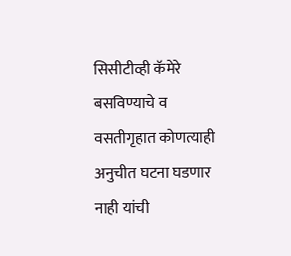सिसीटीव्ही कॅमेरे बसविण्याचे व वसतीगृहात कोणत्याही अनुचीत घटना घडणार नाही यांची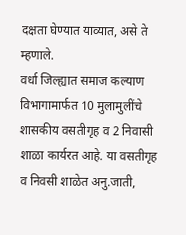दक्षता घेण्यात याव्यात, असे ते म्हणाले.
वर्धा जिल्ह्यात समाज कल्याण विभागामार्फत 10 मुलामुलींचे शासकीय वसतीगृह व 2 निवासी शाळा कार्यरत आहे. या वसतीगृह व निवसी शाळेत अनु.जाती,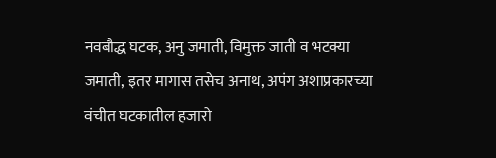नवबौद्ध घटक, अनु जमाती, विमुक्त जाती व भटक्या जमाती, इतर मागास तसेच अनाथ, अपंग अशाप्रकारच्या वंचीत घटकातील हजारो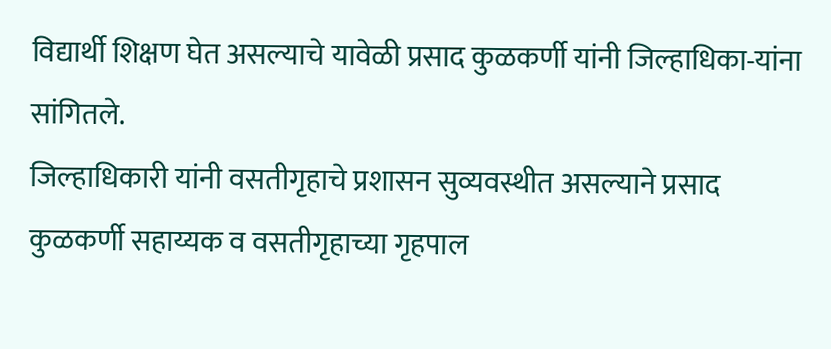विद्यार्थी शिक्षण घेत असल्याचे यावेळी प्रसाद कुळकर्णी यांनी जिल्हाधिका-यांना सांगितले.
जिल्हाधिकारी यांनी वसतीगृहाचे प्रशासन सुव्यवस्थीत असल्याने प्रसाद कुळकर्णी सहाय्यक व वसतीगृहाच्या गृहपाल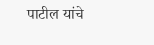पाटील यांचे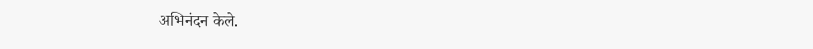अभिनंदन केले.